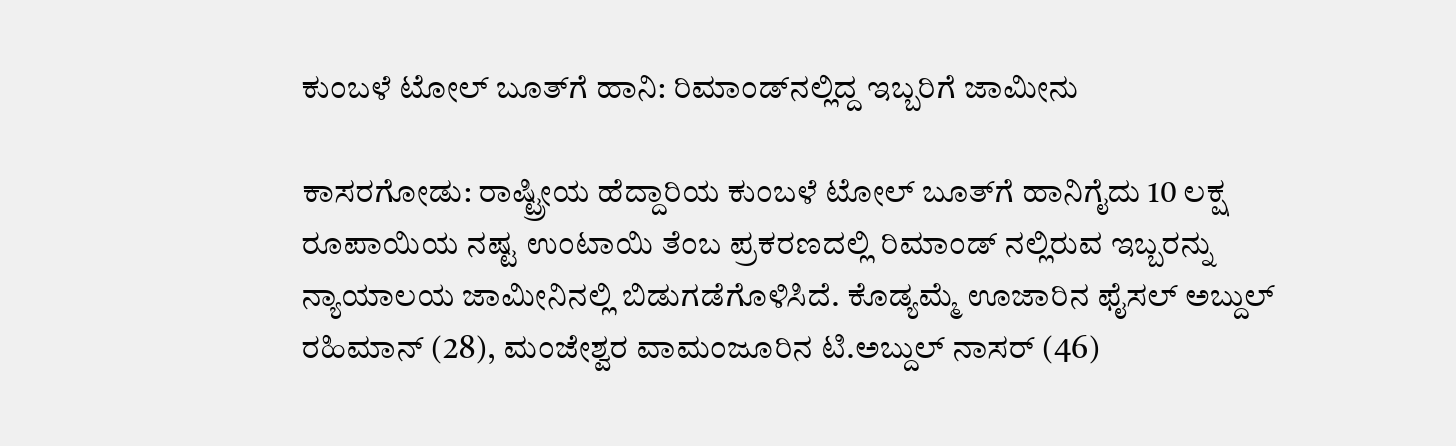ಕುಂಬಳೆ ಟೋಲ್ ಬೂತ್‌ಗೆ ಹಾನಿ: ರಿಮಾಂಡ್‌ನಲ್ಲಿದ್ದ ಇಬ್ಬರಿಗೆ ಜಾಮೀನು

ಕಾಸರಗೋಡು: ರಾಷ್ಟ್ರೀಯ ಹೆದ್ದಾರಿಯ ಕುಂಬಳೆ ಟೋಲ್ ಬೂತ್‌ಗೆ ಹಾನಿಗೈದು 10 ಲಕ್ಷ ರೂಪಾಯಿಯ ನಷ್ಟ ಉಂಟಾಯಿ ತೆಂಬ ಪ್ರಕರಣದಲ್ಲಿ ರಿಮಾಂಡ್ ನಲ್ಲಿರುವ ಇಬ್ಬರನ್ನು ನ್ಯಾಯಾಲಯ ಜಾಮೀನಿನಲ್ಲಿ ಬಿಡುಗಡೆಗೊಳಿಸಿದೆ. ಕೊಡ್ಯಮ್ಮೆ ಊಜಾರಿನ ಫೈಸಲ್ ಅಬ್ದುಲ್ ರಹಿಮಾನ್ (28), ಮಂಜೇಶ್ವರ ವಾಮಂಜೂರಿನ ಟಿ.ಅಬ್ದುಲ್ ನಾಸರ್ (46)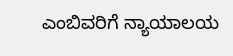ಎಂಬಿವರಿಗೆ ನ್ಯಾಯಾಲಯ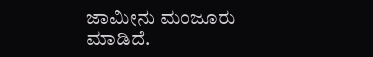ಜಾಮೀನು ಮಂಜೂರು ಮಾಡಿದೆ.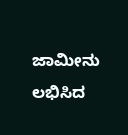ಜಾಮೀನು ಲಭಿಸಿದ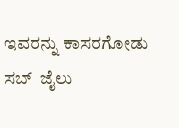ಇವರನ್ನು ಕಾಸರಗೋಡು ಸಬ್  ಜೈಲು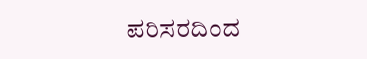ಪರಿಸರದಿಂದ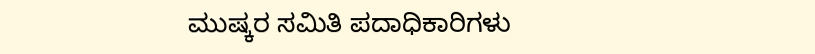ಮುಷ್ಕರ ಸಮಿತಿ ಪದಾಧಿಕಾರಿಗಳು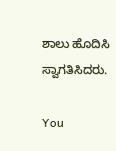ಶಾಲು ಹೊದಿಸಿ ಸ್ವಾಗತಿಸಿದರು.

You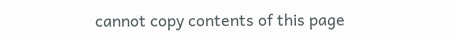cannot copy contents of this page